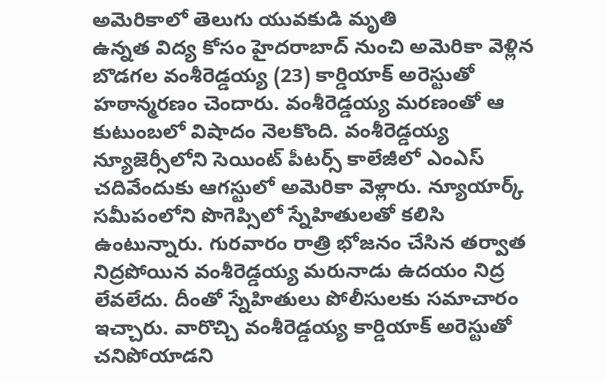అమెరికాలో తెలుగు యువకుడి మృతి
ఉన్నత విద్య కోసం హైదరాబాద్ నుంచి అమెరికా వెళ్లిన బొడగల వంశీరెడ్డయ్య (23) కార్డియాక్ అరెస్టుతో హఠాన్మరణం చెందారు. వంశీరెడ్డయ్య మరణంతో ఆ కుటుంబలో విషాదం నెలకొంది. వంశీరెడ్డయ్య న్యూజెర్సీలోని సెయింట్ పీటర్స్ కాలేజీలో ఎంఎస్ చదివేందుకు ఆగస్టులో అమెరికా వెళ్లారు. న్యూయార్క్ సమీపంలోని పొగెప్సిలో స్నేహితులతో కలిసి ఉంటున్నారు. గురవారం రాత్రి భోజనం చేసిన తర్వాత నిద్రపోయిన వంశీరెడ్డయ్య మరునాడు ఉదయం నిద్ర లేవలేదు. దీంతో స్నేహితులు పోలీసులకు సమాచారం ఇచ్చారు. వారొచ్చి వంశీరెడ్డయ్య కార్డియాక్ అరెస్టుతో చనిపోయాడని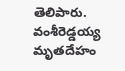తెలిపారు. వంశీరెడ్డయ్య మృతదేహం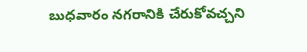బుధవారం నగరానికి చేరుకోవచ్చని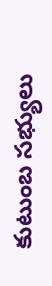కుటుంబ సభ్యులు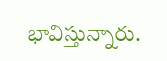భావిస్తున్నారు.